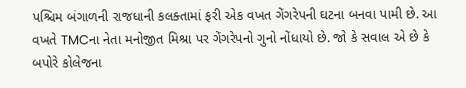પશ્ચિમ બંગાળની રાજધાની કલક્તામાં ફરી એક વખત ગેંગરેપની ઘટના બનવા પામી છે. આ વખતે TMCના નેતા મનોજીત મિશ્રા પર ગેંગરેપનો ગુનો નોંધાયો છે. જો કે સવાલ એ છે કે બપોરે કોલેજના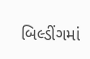બિલ્ડીંગમાં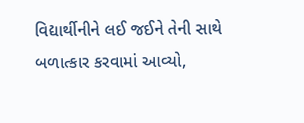વિદ્યાર્થીનીને લઈ જઈને તેની સાથે બળાત્કાર કરવામાં આવ્યો,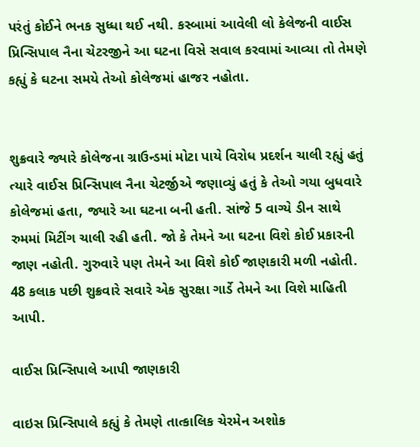પરંતું કોઈને ભનક સુધ્ધા થઈ નથી. કસ્બામાં આવેલી લો કેલેજની વાઈસ પ્રિન્સિપાલ નૈના ચેટરજીને આ ઘટના વિસે સવાલ કરવામાં આવ્યા તો તેમણે કહ્યું કે ઘટના સમયે તેઓ કોલેજમાં હાજર નહોતા.


શુક્રવારે જ્યારે કોલેજના ગ્રાઉન્ડમાં મોટા પાયે વિરોધ પ્રદર્શન ચાલી રહ્યું હતું ત્યારે વાઈસ પ્રિન્સિપાલ નૈના ચેટર્જીએ જણાવ્યું હતું કે તેઓ ગયા બુધવારે કોલેજમાં હતા, જ્યારે આ ઘટના બની હતી. સાંજે 5 વાગ્યે ડીન સાથે રુમમાં મિટીંગ ચાલી રહી હતી. જો કે તેમને આ ઘટના વિશે કોઈ પ્રકારની જાણ નહોતી. ગુરુવારે પણ તેમને આ વિશે કોઈ જાણકારી મળી નહોતી. 48 કલાક પછી શુક્રવારે સવારે એક સુરક્ષા ગાર્ડે તેમને આ વિશે માહિતી આપી.

વાઈસ પ્રિન્સિપાલે આપી જાણકારી

વાઇસ પ્રિન્સિપાલે કહ્યું કે તેમણે તાત્કાલિક ચેરમેન અશોક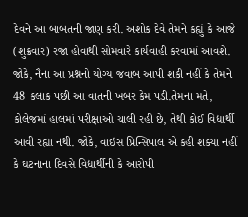દેવને આ બાબતની જાણ કરી. અશોક દેવે તેમને કહ્યું કે આજે (શુક્રવાર) રજા હોવાથી સોમવારે કાર્યવાહી કરવામાં આવશે. જોકે, નૈના આ પ્રશ્નનો યોગ્ય જવાબ આપી શકી નહીં કે તેમને 48 કલાક પછી આ વાતની ખબર કેમ પડી.તેમના મતે, કોલેજમાં હાલમાં પરીક્ષાઓ ચાલી રહી છે, તેથી કોઈ વિદ્યાર્થી આવી રહ્યા નથી. જોકે, વાઇસ પ્રિન્સિપાલ એ કહી શક્યા નહીં કે ઘટનાના દિવસે વિદ્યાર્થીની કે આરોપી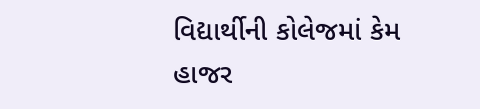વિદ્યાર્થીની કોલેજમાં કેમ હાજર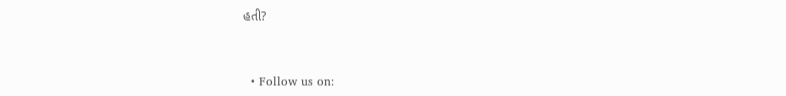હતી?



  • Follow us on: